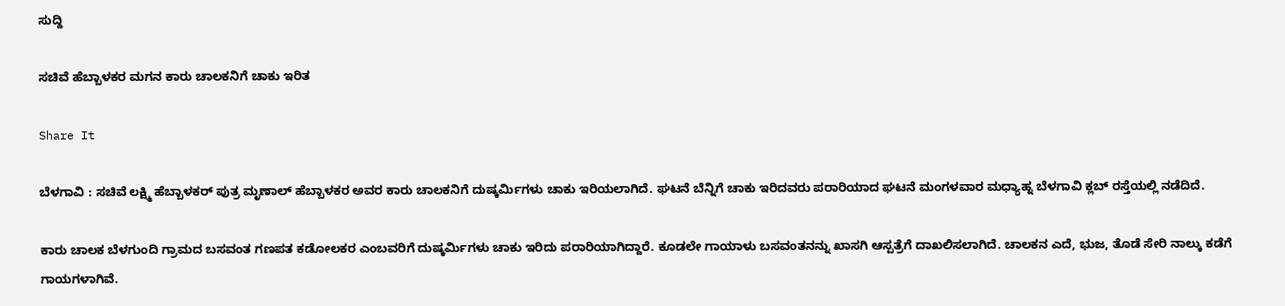ಸುದ್ದಿ

ಸಚಿವೆ ಹೆಬ್ಬಾಳಕರ ಮಗನ ಕಾರು ಚಾಲಕನಿಗೆ ಚಾಕು ಇರಿತ

Share It

ಬೆಳಗಾವಿ : ಸಚಿವೆ ಲಕ್ಷ್ಮಿ ಹೆಬ್ಬಾಳಕರ್ ಪುತ್ರ ಮೃಣಾಲ್ ಹೆಬ್ಬಾಳಕರ ಅವರ ಕಾರು ಚಾಲಕನಿಗೆ ದುಷ್ಕರ್ಮಿಗಳು ಚಾಕು ಇರಿಯಲಾಗಿದೆ. ಘಟನೆ ಬೆನ್ನಿಗೆ ಚಾಕು ಇರಿದವರು ಪರಾರಿಯಾದ ಘಟನೆ ಮಂಗಳವಾರ ಮಧ್ಯಾಹ್ನ ಬೆಳಗಾವಿ ಕ್ಲಬ್ ರಸ್ತೆಯಲ್ಲಿ ನಡೆದಿದೆ.

ಕಾರು ಚಾಲಕ ಬೆಳಗುಂದಿ ಗ್ರಾಮದ ಬಸವಂತ ಗಣಪತ ಕಡೋಲಕರ ಎಂಬವರಿಗೆ ದುಷ್ಕರ್ಮಿಗಳು ಚಾಕು ಇರಿದು ಪರಾರಿಯಾಗಿದ್ದಾರೆ. ಕೂಡಲೇ ಗಾಯಾಳು ಬಸವಂತನನ್ನು ಖಾಸಗಿ ಆಸ್ಪತ್ರೆಗೆ ದಾಖಲಿಸಲಾಗಿದೆ. ಚಾಲಕನ ಎದೆ, ಭುಜ, ತೊಡೆ ಸೇರಿ ನಾಲ್ಕು ಕಡೆಗೆ ಗಾಯಗಳಾಗಿವೆ.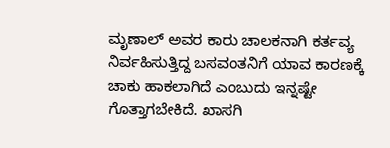ಮೃಣಾಲ್ ಅವರ ಕಾರು ಚಾಲಕನಾಗಿ ಕರ್ತವ್ಯ ನಿರ್ವಹಿಸುತ್ತಿದ್ದ ಬಸವಂತನಿಗೆ ಯಾವ ಕಾರಣಕ್ಕೆ ಚಾಕು ಹಾಕಲಾಗಿದೆ ಎಂಬುದು ಇನ್ನಷ್ಟೇ ಗೊತ್ತಾಗಬೇಕಿದೆ. ಖಾಸಗಿ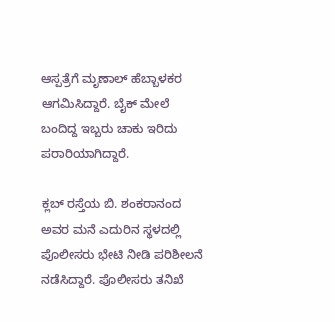ಆಸ್ಪತ್ರೆಗೆ ಮೃಣಾಲ್ ಹೆಬ್ಬಾಳಕರ ಆಗಮಿಸಿದ್ದಾರೆ. ಬೈಕ್ ಮೇಲೆ ಬಂದಿದ್ದ ಇಬ್ಬರು ಚಾಕು ಇರಿದು ಪರಾರಿಯಾಗಿದ್ದಾರೆ.

ಕ್ಲಬ್ ರಸ್ತೆಯ ಬಿ. ಶಂಕರಾನಂದ ಅವರ ಮನೆ ಎದುರಿನ ಸ್ಥಳದಲ್ಲಿ ಪೊಲೀಸರು ಭೇಟಿ ನೀಡಿ ಪರಿಶೀಲನೆ ನಡೆಸಿದ್ದಾರೆ. ಪೊಲೀಸರು ತನಿಖೆ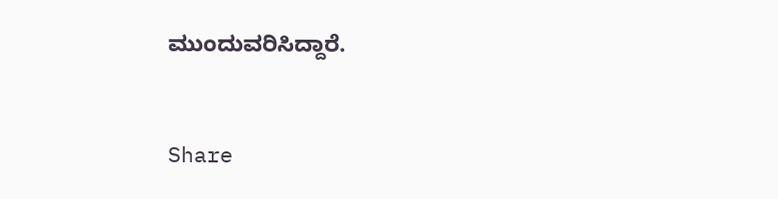ಮುಂದುವರಿಸಿದ್ದಾರೆ.


Share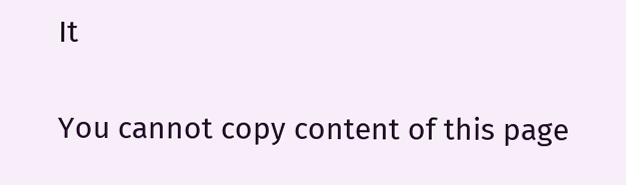It

You cannot copy content of this page